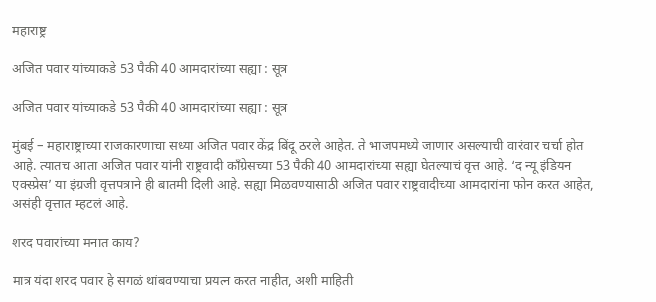महाराष्ट्र

अजित पवार यांच्याकडे 53 पैकी 40 आमदारांच्या सह्या : सूत्र

अजित पवार यांच्याकडे 53 पैकी 40 आमदारांच्या सह्या : सूत्र

मुंबई – महाराष्ट्राच्या राजकारणाचा सध्या अजित पवार केंद्र बिंदू ठरले आहेत. ते भाजपमध्ये जाणार असल्याची वारंवार चर्चा होत आहे. त्यातच आता अजित पवार यांनी राष्ट्रवादी काँग्रेसच्या 53 पैकी 40 आमदारांच्या सह्या घेतल्याचं वृत्त आहे. ‘द न्यू इंडियन एक्स्प्रेस’ या इंग्रजी वृत्तपत्राने ही बातमी दिली आहे. सह्या मिळवण्यासाठी अजित पवार राष्ट्रवादीच्या आमदारांना फोन करत आहेत, असंही वृत्तात म्हटलं आहे.

शरद पवारांच्या मनात काय?

मात्र यंदा शरद पवार हे सगळं थांबवण्याचा प्रयत्न करत नाहीत, अशी माहिती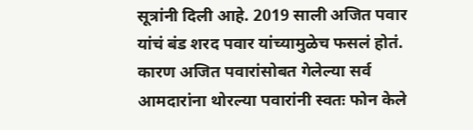सूत्रांनी दिली आहे. 2019 साली अजित पवार यांचं बंड शरद पवार यांच्यामुळेच फसलं होतं. कारण अजित पवारांसोबत गेलेल्या सर्व आमदारांना थोरल्या पवारांनी स्वतः फोन केले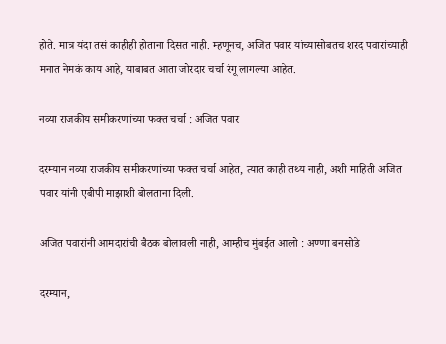होते. मात्र यंदा तसं काहीही होताना दिसत नाही. म्हणूनच, अजित पवार यांच्यासोबतच शरद पवारांच्याही मनात नेमकं काय आहे, याबाबत आता जोरदार चर्चा रंगू लागल्या आहेत.

नव्या ‌राजकीय समीकरणांच्या फक्त चर्चा : अजित पवार

दरम्यान नव्या ‌राजकीय समीकरणांच्या फक्त चर्चा आहेत, त्यात काही तथ्य नाही, अशी माहिती अजित पवार यांनी एबीपी माझाशी बोलताना दिली.

अजित पवारांनी आमदारांची बैठक बोलावली नाही, आम्हीच मुंबईत आलो : अण्णा बनसोडे

दरम्यान,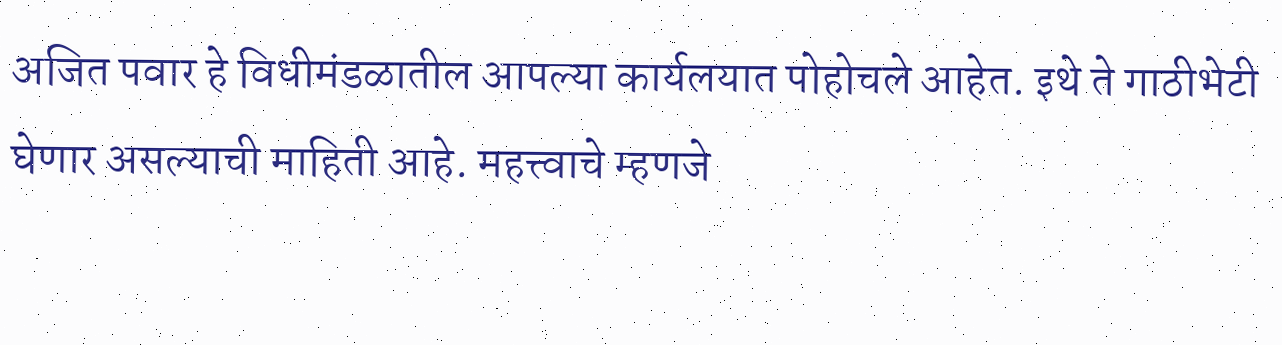अजित पवार हे विधीमंडळातील आपल्या कार्यलयात पोहोचले आहेत. इथे ते गाठीभेटी घेणार असल्याची माहिती आहे. महत्त्वाचे म्हणजे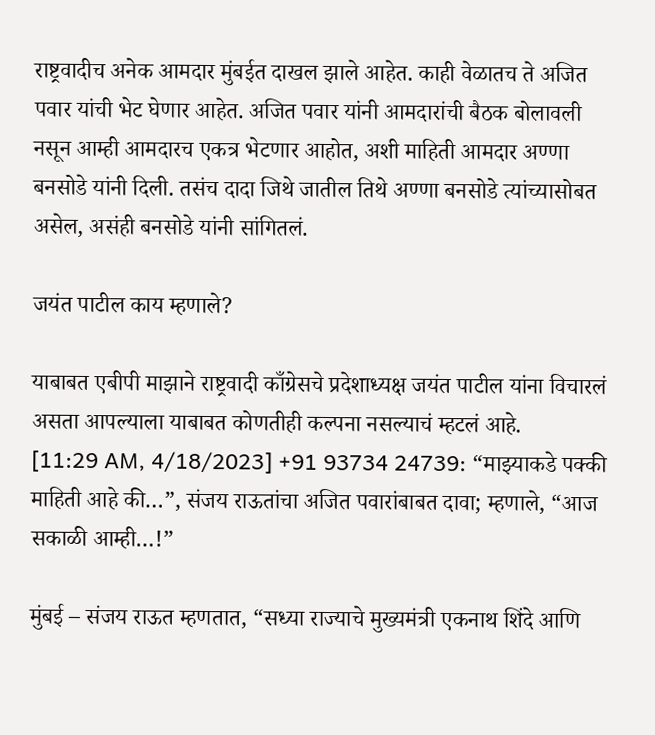राष्ट्रवादीच अनेक आमदार मुंबईत दाखल झाले आहेत. काही वेळातच ते अजित पवार यांची भेट घेणार आहेत. अजित पवार यांनी आमदारांची बैठक बोलावली नसून आम्ही आमदारच एकत्र भेटणार आहोत, अशी माहिती आमदार अण्णा बनसोडे यांनी दिली. तसंच दादा जिथे जातील तिथे अण्णा बनसोडे त्यांच्यासोबत असेल, असंही बनसोडे यांनी सांगितलं.

जयंत पाटील काय म्हणाले?

याबाबत एबीपी माझाने राष्ट्रवादी काँग्रेसचे प्रदेशाध्यक्ष जयंत पाटील यांना विचारलं असता आपल्याला याबाबत कोणतीही कल्पना नसल्याचं म्हटलं आहे.
[11:29 AM, 4/18/2023] +91 93734 24739: “माझ्याकडे पक्की माहिती आहे की…”, संजय राऊतांचा अजित पवारांबाबत दावा; म्हणाले, “आज सकाळी आम्ही…!”

मुंबई – संजय राऊत म्हणतात, “सध्या राज्याचे मुख्यमंत्री एकनाथ शिंदे आणि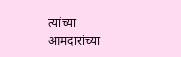त्यांच्या आमदारांच्या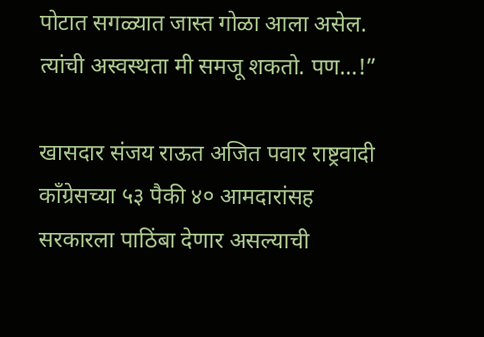पोटात सगळ्यात जास्त गोळा आला असेल. त्यांची अस्वस्थता मी समजू शकतो. पण…!”

खासदार संजय राऊत अजित पवार राष्ट्रवादी काँग्रेसच्या ५३ पैकी ४० आमदारांसह सरकारला पाठिंबा देणार असल्याची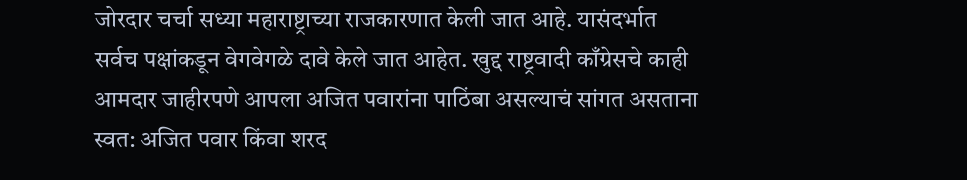जोरदार चर्चा सध्या महाराष्ट्राच्या राजकारणात केली जात आहे. यासंदर्भात सर्वच पक्षांकडून वेगवेगळे दावे केले जात आहेत. खुद्द राष्ट्रवादी काँग्रेसचे काही आमदार जाहीरपणे आपला अजित पवारांना पाठिंबा असल्याचं सांगत असताना स्वत: अजित पवार किंवा शरद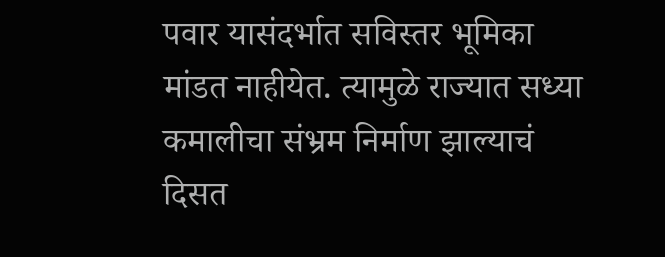पवार यासंदर्भात सविस्तर भूमिका मांडत नाहीयेत. त्यामुळे राज्यात सध्या कमालीचा संभ्रम निर्माण झाल्याचं दिसत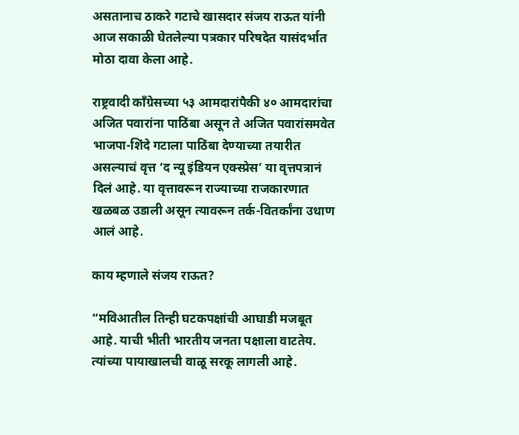असतानाच ठाकरे गटाचे खासदार संजय राऊत यांनी आज सकाळी घेतलेल्या पत्रकार परिषदेत यासंदर्भात मोठा दावा केला आहे.

राष्ट्रवादी काँग्रेसच्या ५३ आमदारांपैकी ४० आमदारांचा अजित पवारांना पाठिंबा असून ते अजित पवारांसमवेत भाजपा-शिंदे गटाला पाठिंबा देण्याच्या तयारीत असल्याचं वृत्त ‘द न्यू इंडियन एक्स्प्रेस’ या वृत्तपत्रानं दिलं आहे. या वृत्तावरून राज्याच्या राजकारणात खळबळ उडाली असून त्यावरून तर्क-वितर्कांना उधाण आलं आहे.

काय म्हणाले संजय राऊत?

“मविआतील तिन्ही घटकपक्षांची आघाडी मजबूत आहे. याची भीती भारतीय जनता पक्षाला वाटतेय. त्यांच्या पायाखालची वाळू सरकू लागली आहे.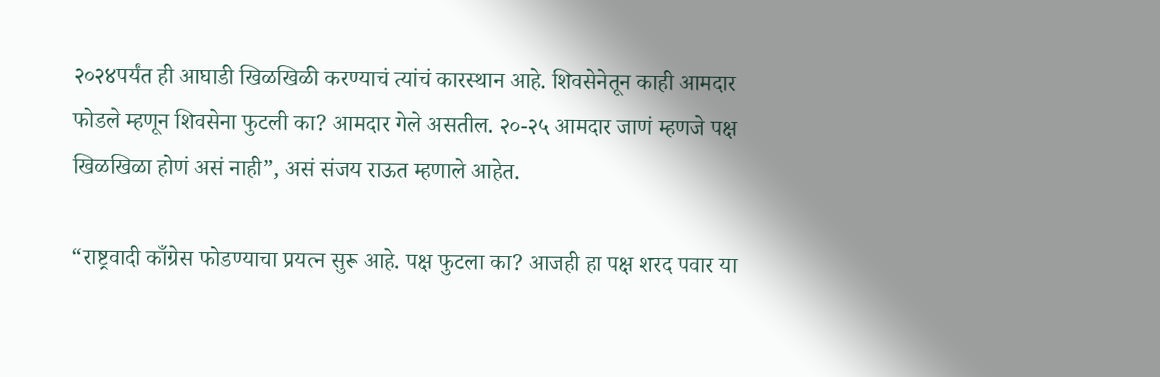२०२४पर्यंत ही आघाडी खिळखिळी करण्याचं त्यांचं कारस्थान आहे. शिवसेनेतून काही आमदार फोडले म्हणून शिवसेना फुटली का? आमदार गेले असतील. २०-२५ आमदार जाणं म्हणजे पक्ष खिळखिळा होणं असं नाही”, असं संजय राऊत म्हणाले आहेत.

“राष्ट्रवादी काँग्रेस फोडण्याचा प्रयत्न सुरू आहे. पक्ष फुटला का? आजही हा पक्ष शरद पवार या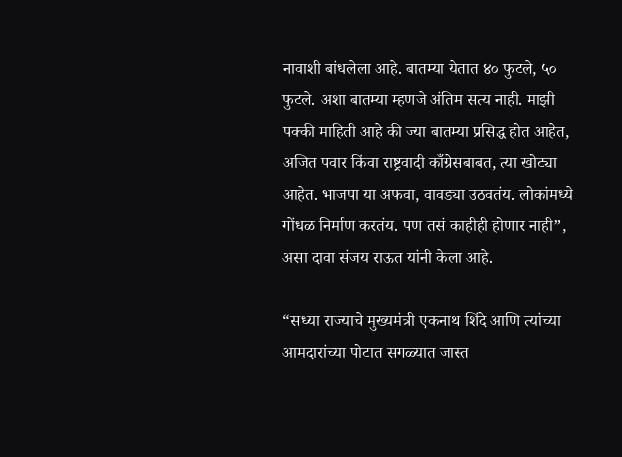नावाशी बांधलेला आहे. बातम्या येतात ४० फुटले, ५० फुटले. अशा बातम्या म्हणजे अंतिम सत्य नाही. माझी पक्की माहिती आहे की ज्या बातम्या प्रसिद्ध होत आहेत, अजित पवार किंवा राष्ट्रवादी काँग्रेसबाबत, त्या खोट्या आहेत. भाजपा या अफवा, वावड्या उठवतंय. लोकांमध्ये गोंधळ निर्माण करतंय. पण तसं काहीही होणार नाही”, असा दावा संजय राऊत यांनी केला आहे.

“सध्या राज्याचे मुख्यमंत्री एकनाथ शिंदे आणि त्यांच्या आमदारांच्या पोटात सगळ्यात जास्त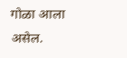गोळा आला असेल.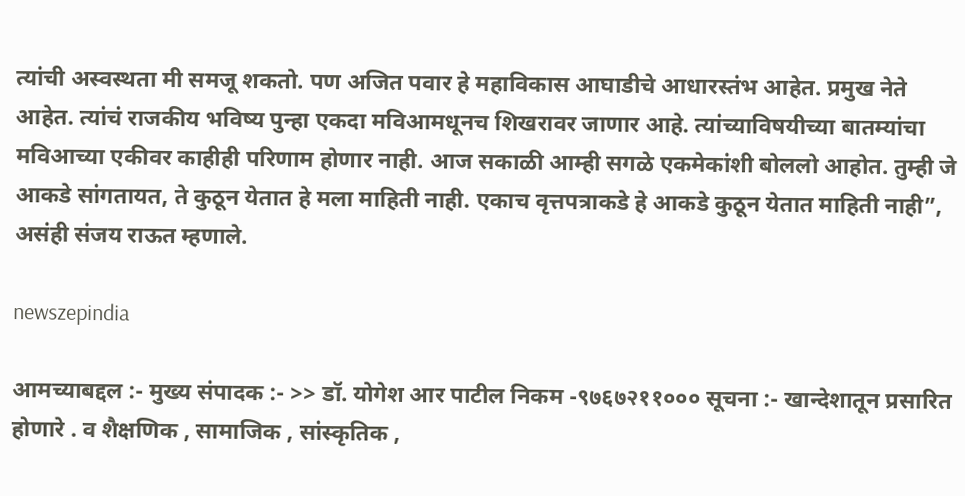त्यांची अस्वस्थता मी समजू शकतो. पण अजित पवार हे महाविकास आघाडीचे आधारस्तंभ आहेत. प्रमुख नेते आहेत. त्यांचं राजकीय भविष्य पुन्हा एकदा मविआमधूनच शिखरावर जाणार आहे. त्यांच्याविषयीच्या बातम्यांचा मविआच्या एकीवर काहीही परिणाम होणार नाही. आज सकाळी आम्ही सगळे एकमेकांशी बोललो आहोत. तुम्ही जे आकडे सांगतायत, ते कुठून येतात हे मला माहिती नाही. एकाच वृत्तपत्राकडे हे आकडे कुठून येतात माहिती नाही”, असंही संजय राऊत म्हणाले.

newszepindia

आमच्याबद्दल :- मुख्य संपादक :- >> डॉ. योगेश आर पाटील निकम -९७६७२११००० सूचना :- खान्देशातून प्रसारित होणारे . व शैक्षणिक , सामाजिक , सांस्कृतिक ,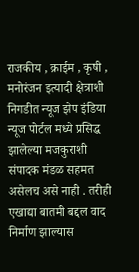राजकीय , क्राईम , कृषी , मनोरंजन इत्यादी क्षेत्राशी निगडीत न्यूज झेप इंडिया न्यूज पोर्टल मध्ये प्रसिद्ध झालेल्या मजकुराशी संपादक मंडळ सहमत असेलच असे नाही . तरीही एखाद्या बातमी बद्दल वाद निर्माण झाल्यास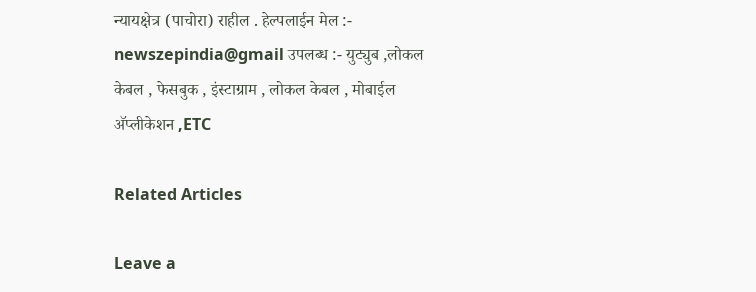न्यायक्षेत्र (पाचोरा) राहील . हेल्पलाईन मेल :- newszepindia@gmail उपलब्ध :- युट्युब ,लोकल केबल , फेसबुक , इंस्टाग्राम , लोकल केबल , मोबाईल अ‍ॅप्लीकेशन ,ETC

Related Articles

Leave a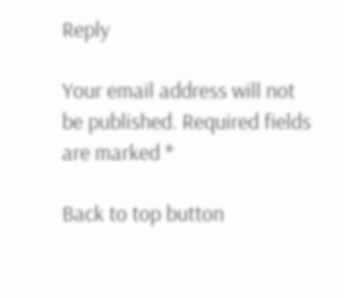Reply

Your email address will not be published. Required fields are marked *

Back to top button